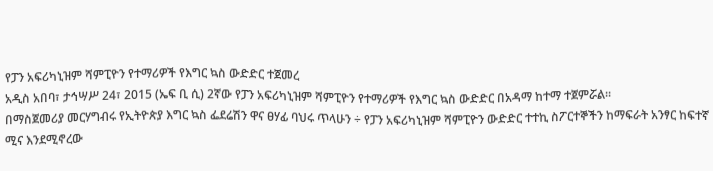የፓን አፍሪካኒዝም ሻምፒዮን የተማሪዎች የእግር ኳስ ውድድር ተጀመረ
አዲስ አበባ፣ ታኅሣሥ 24፣ 2015 (ኤፍ ቢ ሲ) 2ኛው የፓን አፍሪካኒዝም ሻምፒዮን የተማሪዎች የእግር ኳስ ውድድር በአዳማ ከተማ ተጀምሯል፡፡
በማስጀመሪያ መርሃግብሩ የኢትዮጵያ እግር ኳስ ፌደሬሽን ዋና ፀሃፊ ባህሩ ጥላሁን ÷ የፓን አፍሪካኒዝም ሻምፒዮን ውድድር ተተኪ ስፖርተኞችን ከማፍራት አንፃር ከፍተኛ ሚና እንደሚኖረው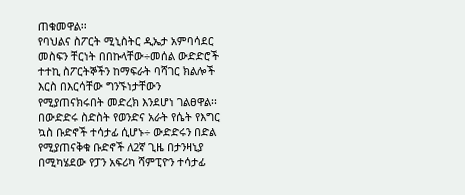ጠቁመዋል፡፡
የባህልና ስፖርት ሚኒስትር ዲኤታ አምባሳደር መስፍን ቸርነት በበኩላቸው÷መሰል ውድድሮች ተተኪ ስፖርትኞችን ከማፍራት ባሻገር ክልሎች እርስ በእርሳቸው ግንኙነታቸውን የሚያጠናክሩበት መድረክ እንደሆነ ገልፀዋል፡፡
በውድድሩ ስድስት የወንድና አራት የሴት የእግር ኳስ ቡድኖች ተሳታፊ ሲሆኑ÷ ውድድሩን በድል የሚያጠናቅቁ ቡድኖች ለ2ኛ ጊዜ በታንዛኒያ በሚካሄደው የፓን አፍሪካ ሻምፒዮን ተሳታፊ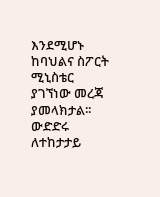እንደሚሆኑ ከባህልና ስፖርት ሚኒስቴር ያገኘነው መረጃ ያመላክታል፡፡
ውድድሩ ለተከታታይ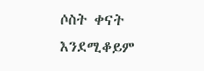ሶስት ቀናት እንደሚቆይም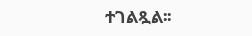ተገልጿል፡፡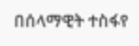በሰላማዊት ተስፋየ